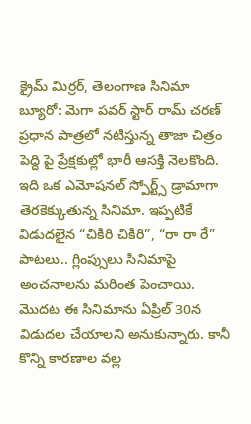క్రైమ్ మిర్రర్, తెలంగాణ సినిమా బ్యూరో: మెగా పవర్ స్టార్ రామ్ చరణ్ ప్రధాన పాత్రలో నటిస్తున్న తాజా చిత్రం పెద్ది పై ప్రేక్షకుల్లో భారీ ఆసక్తి నెలకొంది. ఇది ఒక ఎమోషనల్ స్పోర్ట్స్ డ్రామాగా తెరకెక్కుతున్న సినిమా. ఇప్పటికే విడుదలైన “చికిరి చికిరి”, “రా రా రే” పాటలు.. గ్లింప్సులు సినిమాపై అంచనాలను మరింత పెంచాయి.
మొదట ఈ సినిమాను ఏప్రిల్ 30న విడుదల చేయాలని అనుకున్నారు. కానీ కొన్ని కారణాల వల్ల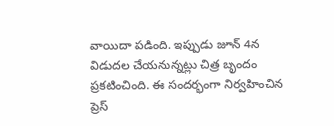వాయిదా పడింది. ఇప్పుడు జూన్ 4న విడుదల చేయనున్నట్లు చిత్ర బృందం ప్రకటించింది. ఈ సందర్భంగా నిర్వహించిన ప్రెస్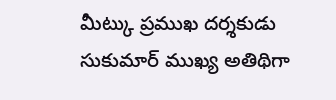మీట్కు ప్రముఖ దర్శకుడు సుకుమార్ ముఖ్య అతిథిగా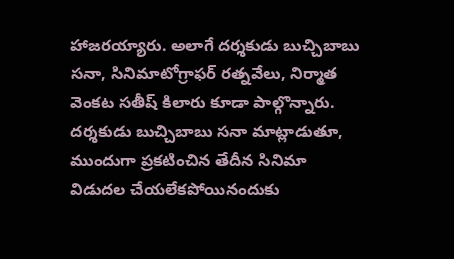హాజరయ్యారు. అలాగే దర్శకుడు బుచ్చిబాబు సనా, సినిమాటోగ్రాఫర్ రత్నవేలు, నిర్మాత వెంకట సతీష్ కిలారు కూడా పాల్గొన్నారు.
దర్శకుడు బుచ్చిబాబు సనా మాట్లాడుతూ, ముందుగా ప్రకటించిన తేదీన సినిమా విడుదల చేయలేకపోయినందుకు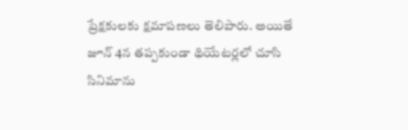ప్రేక్షకులకు క్షమాపణలు తెలిపారు. అయితే జూన్ 4న తప్పకుండా థియేటర్లలో చూసి సినిమాను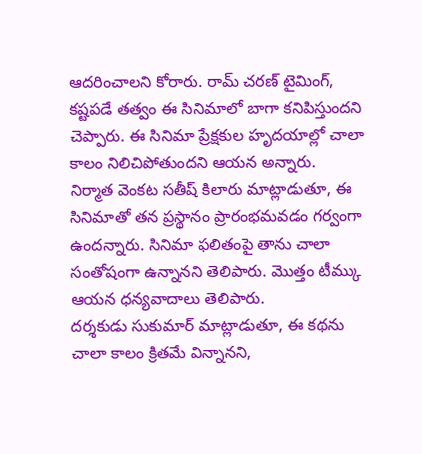ఆదరించాలని కోరారు. రామ్ చరణ్ టైమింగ్, కష్టపడే తత్వం ఈ సినిమాలో బాగా కనిపిస్తుందని చెప్పారు. ఈ సినిమా ప్రేక్షకుల హృదయాల్లో చాలా కాలం నిలిచిపోతుందని ఆయన అన్నారు.
నిర్మాత వెంకట సతీష్ కిలారు మాట్లాడుతూ, ఈ సినిమాతో తన ప్రస్థానం ప్రారంభమవడం గర్వంగా ఉందన్నారు. సినిమా ఫలితంపై తాను చాలా సంతోషంగా ఉన్నానని తెలిపారు. మొత్తం టీమ్కు ఆయన ధన్యవాదాలు తెలిపారు.
దర్శకుడు సుకుమార్ మాట్లాడుతూ, ఈ కథను చాలా కాలం క్రితమే విన్నానని,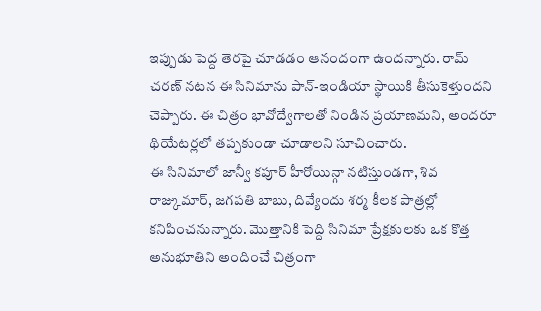ఇప్పుడు పెద్ద తెరపై చూడడం ఆనందంగా ఉందన్నారు. రామ్ చరణ్ నటన ఈ సినిమాను పాన్-ఇండియా స్థాయికి తీసుకెళ్తుందని చెప్పారు. ఈ చిత్రం భావోద్వేగాలతో నిండిన ప్రయాణమని, అందరూ థియేటర్లలో తప్పకుండా చూడాలని సూచించారు.
ఈ సినిమాలో జాన్వీ కపూర్ హీరోయిన్గా నటిస్తుండగా, శివ రాజ్కుమార్, జగపతి బాబు, దివ్యేందు శర్మ కీలక పాత్రల్లో కనిపించనున్నారు. మొత్తానికి పెద్ది సినిమా ప్రేక్షకులకు ఒక కొత్త అనుభూతిని అందించే చిత్రంగా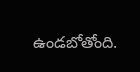ఉండబోతోంది.